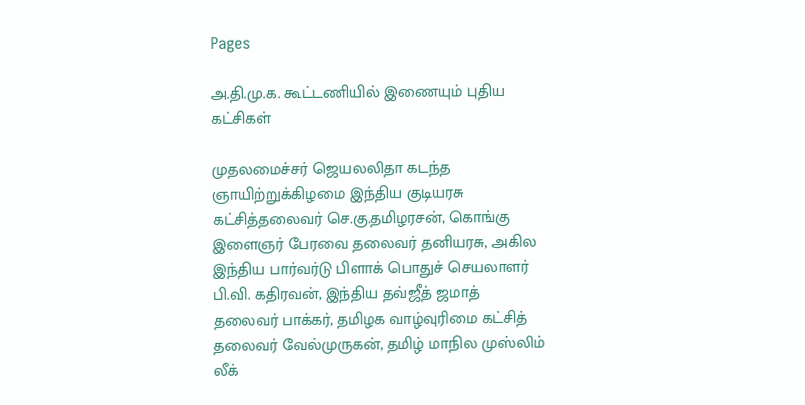Pages

அ.தி.மு.க. கூட்டணியில் இணையும் புதிய கட்சிகள்

முதலமைச்சர் ஜெயலலிதா கடந்த ஞாயிற்றுக்கிழமை இந்திய குடியரசு கட்சித்தலைவர் செ.கு.தமிழரசன், கொங்கு இளைஞர் பேரவை தலைவர் தனியரசு, அகில இந்திய பார்வர்டு பிளாக் பொதுச் செயலாளர் பி.வி. கதிரவன், இந்திய தவ்ஜீத் ஜமாத் தலைவர் பாக்கர், தமிழக வாழ்வுரிமை கட்சித் தலைவர் வேல்முருகன், தமிழ் மாநில முஸ்லிம் லீக்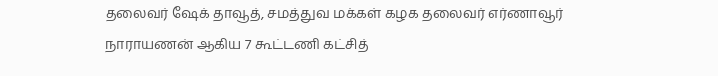தலைவர் ஷேக் தாவூத், சமத்துவ மக்கள் கழக தலைவர் எர்ணாவூர் நாராயணன் ஆகிய 7 கூட்டணி கட்சித்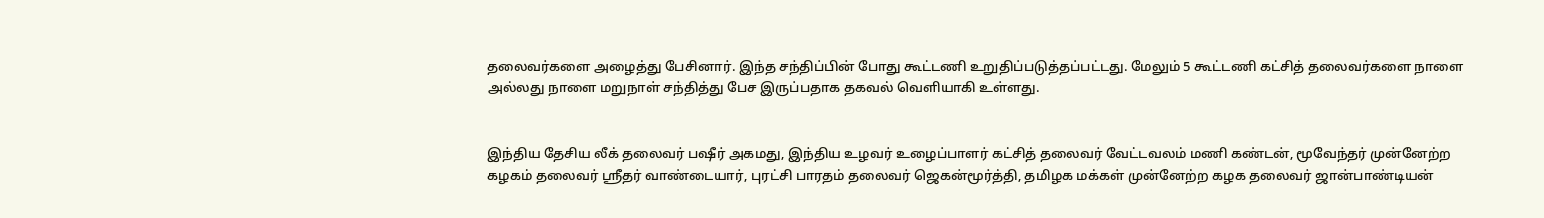தலைவர்களை அழைத்து பேசினார். இந்த சந்திப்பின் போது கூட்டணி உறுதிப்படுத்தப்பட்டது. மேலும் 5 கூட்டணி கட்சித் தலைவர்களை நாளை அல்லது நாளை மறுநாள் சந்தித்து பேச இருப்பதாக தகவல் வெளியாகி உள்ளது.


இந்திய தேசிய லீக் தலைவர் பஷீர் அகமது, இந்திய உழவர் உழைப்பாளர் கட்சித் தலைவர் வேட்டவலம் மணி கண்டன், மூவேந்தர் முன்னேற்ற கழகம் தலைவர் ஸ்ரீதர் வாண்டையார், புரட்சி பாரதம் தலைவர் ஜெகன்மூர்த்தி, தமிழக மக்கள் முன்னேற்ற கழக தலைவர் ஜான்பாண்டியன்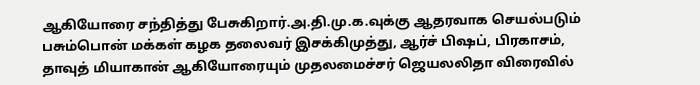ஆகியோரை சந்தித்து பேசுகிறார்.அ.தி.மு.க.வுக்கு ஆதரவாக செயல்படும் பசும்பொன் மக்கள் கழக தலைவர் இசக்கிமுத்து, ஆர்ச் பிஷப், பிரகாசம், தாவுத் மியாகான் ஆகியோரையும் முதலமைச்சர் ஜெயலலிதா விரைவில்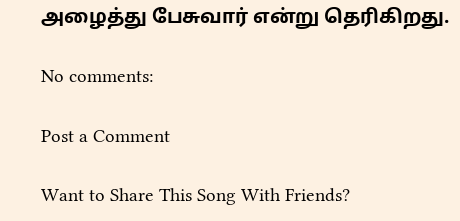அழைத்து பேசுவார் என்று தெரிகிறது.

No comments:

Post a Comment

Want to Share This Song With Friends?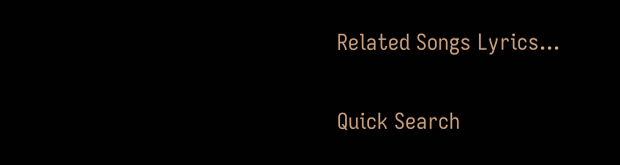Related Songs Lyrics...

Quick Search